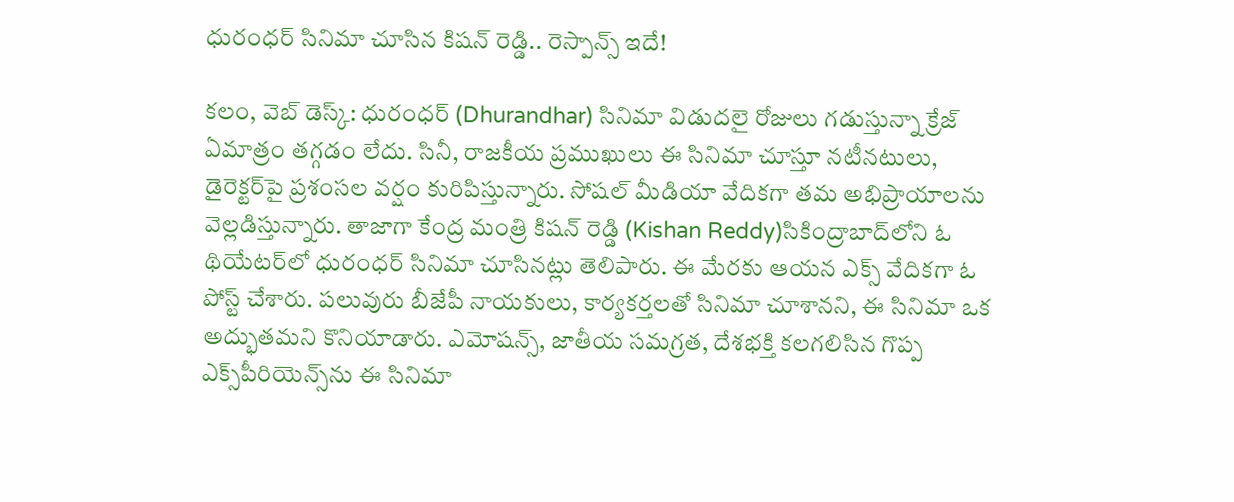ధురంధర్ సినిమా చూసిన కిషన్ రెడ్డి.. రెస్పాన్స్ ఇదే!

క‌లం, వెబ్ డెస్క్‌: ధురంధ‌ర్ (Dhurandhar) సినిమా విడుద‌లై రోజులు గ‌డుస్తున్నా క్రేజ్ ఏమాత్రం త‌గ్గ‌డం లేదు. సినీ, రాజ‌కీయ ప్ర‌ముఖులు ఈ సినిమా చూస్తూ న‌టీన‌టులు, డైరెక్ట‌ర్‌పై ప్ర‌శంస‌ల వ‌ర్షం కురిపిస్తున్నారు. సోష‌ల్ మీడియా వేదిక‌గా త‌మ అభిప్రాయాల‌ను వెల్ల‌డిస్తున్నారు. తాజాగా కేంద్ర మంత్రి కిష‌న్ రెడ్డి (Kishan Reddy)సికింద్రాబాద్‌లోని ఓ థియేట‌ర్‌లో ధురంధ‌ర్ సినిమా చూసిన‌ట్లు తెలిపారు. ఈ మేర‌కు ఆయ‌న ఎక్స్ వేదిక‌గా ఓ పోస్ట్ చేశారు. ప‌లువురు బీజేపీ నాయ‌కులు, కార్య‌క‌ర్త‌ల‌తో సినిమా చూశాన‌ని, ఈ సినిమా ఒక అద్భుత‌మ‌ని కొనియాడారు. ఎమోష‌న్స్‌, జాతీయ సమగ్రత, దేశభక్తి కలగలిసిన గొప్ప ఎక్స్‌పీరియెన్స్‌ను ఈ సినిమా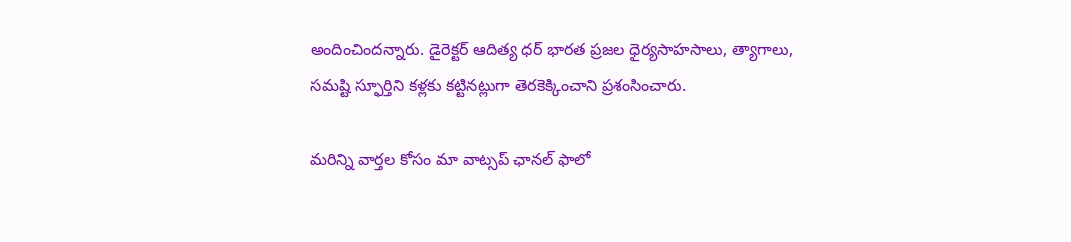అందించింద‌న్నారు. డైరెక్ట‌ర్ ఆదిత్య ధ‌ర్ భార‌త‌ ప్రజల ధైర్యసాహసాలు, త్యాగాలు, సమష్టి స్ఫూర్తిని కళ్లకు కట్టినట్లుగా తెరకెక్కించాని ప్ర‌శంసించారు.

మ‌రిన్ని వార్త‌ల కోసం మా వాట్స‌ప్ ఛాన‌ల్ ఫాలో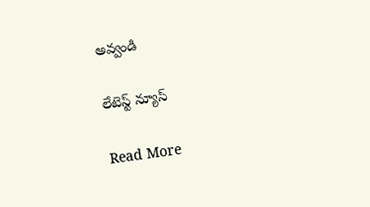అవ్వండి

లేటెస్ట్ న్యూస్‌

Read More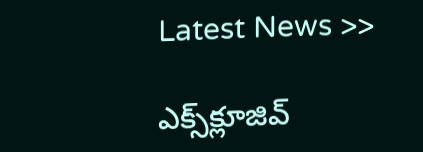Latest News >>

ఎక్స్‌క్లూజివ్‌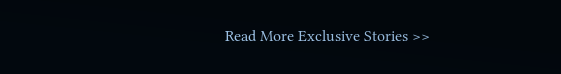Read More Exclusive Stories >>